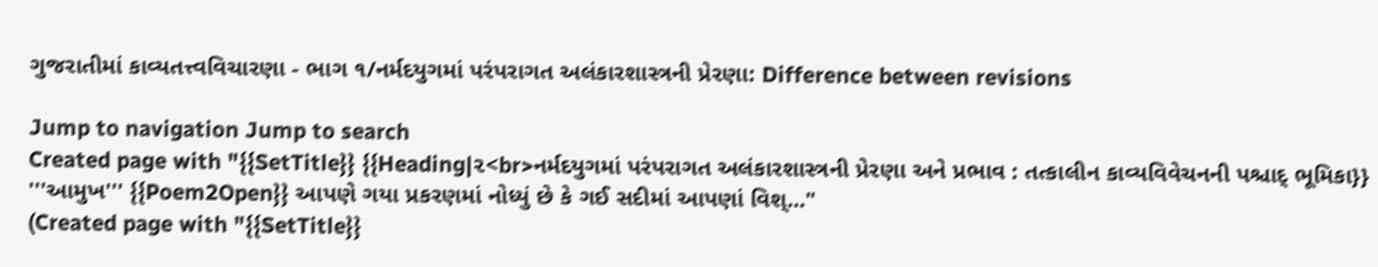ગુજરાતીમાં કાવ્યતત્ત્વવિચારણા - ભાગ ૧/નર્મદયુગમાં પરંપરાગત અલંકારશાસ્ત્રની પ્રેરણા: Difference between revisions

Jump to navigation Jump to search
Created page with "{{SetTitle}} {{Heading|૨<br>નર્મદયુગમાં પરંપરાગત અલંકારશાસ્ત્રની પ્રેરણા અને પ્રભાવ : તત્કાલીન કાવ્યવિવેચનની પશ્ચાદ્‌ ભૂમિકા}} '''આમુખ''' {{Poem2Open}} આપણે ગયા પ્રકરણમાં નોધ્યું છે કે ગઈ સદીમાં આપણાં વિશ્..."
(Created page with "{{SetTitle}}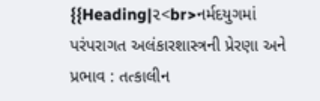{{Heading|૨<br>નર્મદયુગમાં પરંપરાગત અલંકારશાસ્ત્રની પ્રેરણા અને પ્રભાવ : તત્કાલીન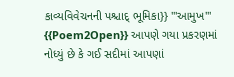કાવ્યવિવેચનની પશ્ચાદ્‌ ભૂમિકા}} '''આમુખ''' {{Poem2Open}} આપણે ગયા પ્રકરણમાં નોધ્યું છે કે ગઈ સદીમાં આપણાં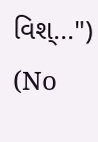વિશ્...")
(No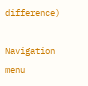difference)

Navigation menu